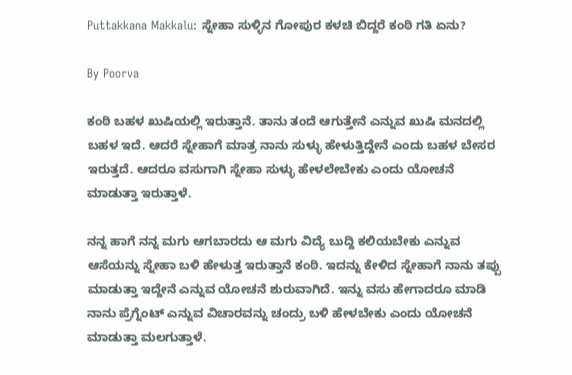Puttakkana Makkalu: ಸ್ನೇಹಾ ಸುಳ್ಳಿನ ಗೋಪುರ ಕಳಚಿ ಬಿದ್ದರೆ ಕಂಠಿ ಗತಿ ಏನು?

By Poorva

ಕಂಠಿ ಬಹಳ ಖುಷಿಯಲ್ಲಿ ಇರುತ್ತಾನೆ. ತಾನು ತಂದೆ ಆಗುತ್ತೇನೆ ಎನ್ನುವ ಖುಷಿ ಮನದಲ್ಲಿ ಬಹಳ ಇದೆ. ಆದರೆ ಸ್ನೇಹಾಗೆ ಮಾತ್ರ ನಾನು ಸುಳ್ಳು ಹೇಳುತ್ತಿದ್ದೇನೆ ಎಂದು ಬಹಳ ಬೇಸರ ಇರುತ್ತದೆ. ಆದರೂ ವಸುಗಾಗಿ ಸ್ನೇಹಾ ಸುಳ್ಳು ಹೇಳಲೇಬೇಕು ಎಂದು ಯೋಚನೆ ಮಾಡುತ್ತಾ ಇರುತ್ತಾಳೆ.

ನನ್ನ ಹಾಗೆ ನನ್ನ ಮಗು ಆಗಬಾರದು ಆ ಮಗು ವಿದ್ಯೆ ಬುದ್ದಿ ಕಲಿಯಬೇಕು ಎನ್ನುವ ಆಸೆಯನ್ನು ಸ್ನೇಹಾ ಬಳಿ ಹೇಳುತ್ತ ಇರುತ್ತಾನೆ ಕಂಠಿ. ಇದನ್ನು ಕೇಳಿದ ಸ್ನೇಹಾಗೆ ನಾನು ತಪ್ಪು ಮಾಡುತ್ತಾ ಇದ್ದೇನೆ ಎನ್ನುವ ಯೋಚನೆ ಶುರುವಾಗಿದೆ. ಇನ್ನು ವಸು ಹೇಗಾದರೂ ಮಾಡಿ ನಾನು ಪ್ರೆಗ್ನೆಂಟ್ ಎನ್ನುವ ವಿಚಾರವನ್ನು ಚಂದ್ರು ಬಳಿ ಹೇಳಬೇಕು ಎಂದು ಯೋಚನೆ ಮಾಡುತ್ತಾ ಮಲಗುತ್ತಾಳೆ.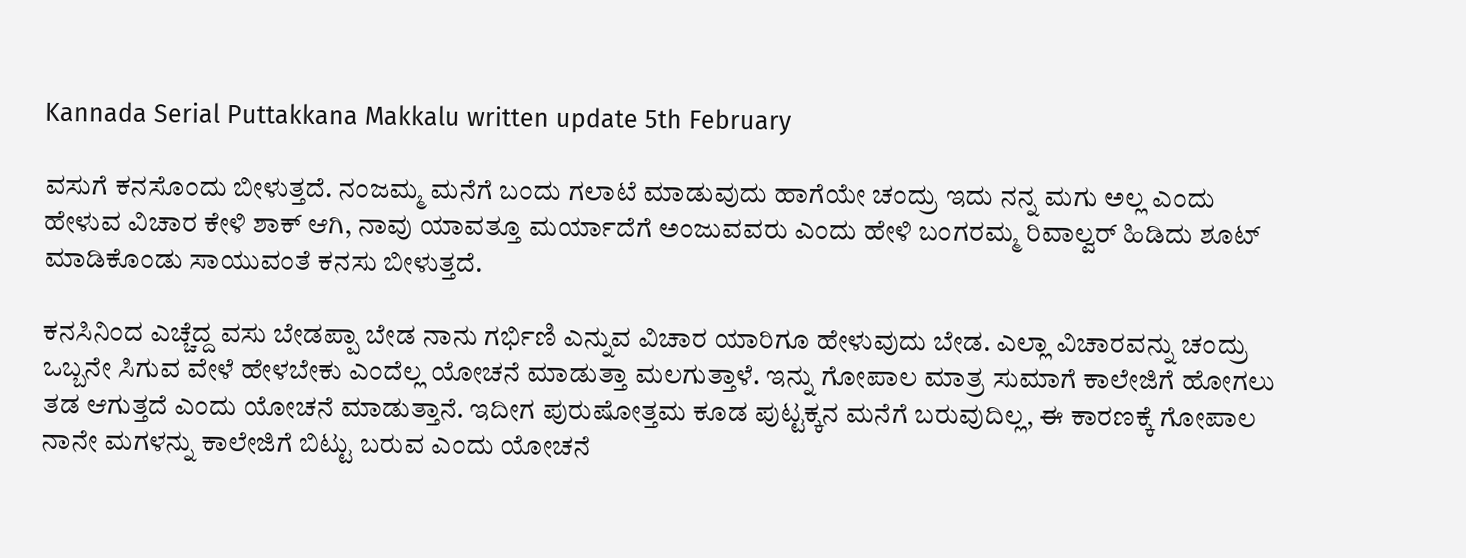Kannada Serial Puttakkana Makkalu written update 5th February

ವಸುಗೆ ಕನಸೊಂದು ಬೀಳುತ್ತದೆ. ನಂಜಮ್ಮ ಮನೆಗೆ ಬಂದು ಗಲಾಟೆ ಮಾಡುವುದು ಹಾಗೆಯೇ ಚಂದ್ರು ಇದು ನನ್ನ ಮಗು ಅಲ್ಲ ಎಂದು ಹೇಳುವ ವಿಚಾರ ಕೇಳಿ ಶಾಕ್ ಆಗಿ, ನಾವು ಯಾವತ್ತೂ ಮರ್ಯಾದೆಗೆ ಅಂಜುವವರು ಎಂದು ಹೇಳಿ ಬಂಗರಮ್ಮ ರಿವಾಲ್ವರ್ ಹಿಡಿದು ಶೂಟ್ ಮಾಡಿಕೊಂಡು ಸಾಯುವಂತೆ ಕನಸು ಬೀಳುತ್ತದೆ.

ಕನಸಿನಿಂದ ಎಚ್ಚೆದ್ದ ವಸು ಬೇಡಪ್ಪಾ ಬೇಡ ನಾನು ಗರ್ಭಿಣಿ ಎನ್ನುವ ವಿಚಾರ ಯಾರಿಗೂ ಹೇಳುವುದು ಬೇಡ. ಎಲ್ಲಾ ವಿಚಾರವನ್ನು ಚಂದ್ರು ಒಬ್ಬನೇ ಸಿಗುವ ವೇಳೆ ಹೇಳಬೇಕು ಎಂದೆಲ್ಲ ಯೋಚನೆ ಮಾಡುತ್ತಾ ಮಲಗುತ್ತಾಳೆ. ಇನ್ನು ಗೋಪಾಲ ಮಾತ್ರ ಸುಮಾಗೆ ಕಾಲೇಜಿಗೆ ಹೋಗಲು ತಡ ಆಗುತ್ತದೆ ಎಂದು ಯೋಚನೆ ಮಾಡುತ್ತಾನೆ. ಇದೀಗ ಪುರುಷೋತ್ತಮ ಕೂಡ ಪುಟ್ಟಕ್ಕನ ಮನೆಗೆ ಬರುವುದಿಲ್ಲ, ಈ ಕಾರಣಕ್ಕೆ ಗೋಪಾಲ ನಾನೇ ಮಗಳನ್ನು ಕಾಲೇಜಿಗೆ ಬಿಟ್ಟು ಬರುವ ಎಂದು ಯೋಚನೆ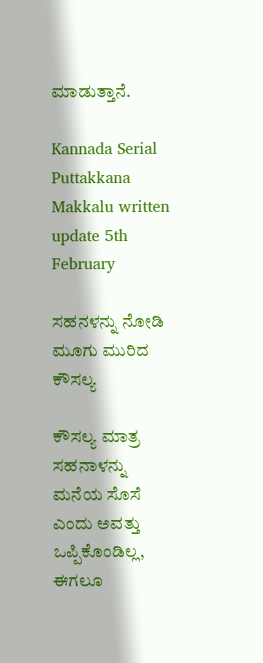ಮಾಡುತ್ತಾನೆ.

Kannada Serial Puttakkana Makkalu written update 5th February

ಸಹನಳನ್ನು ನೋಡಿ ಮೂಗು ಮುರಿದ ಕೌಸಲ್ಯ

ಕೌಸಲ್ಯ ಮಾತ್ರ ಸಹನಾಳನ್ನು ಮನೆಯ ಸೊಸೆ ಎಂದು ಅವತ್ತು ಒಪ್ಪಿಕೊಂಡಿಲ್ಲ, ಈಗಲೂ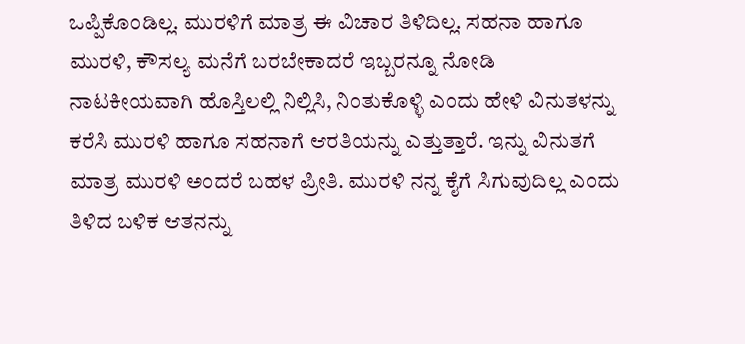ಒಪ್ಪಿಕೊಂಡಿಲ್ಲ. ಮುರಳಿಗೆ ಮಾತ್ರ ಈ ವಿಚಾರ ತಿಳಿದಿಲ್ಲ. ಸಹನಾ ಹಾಗೂ ಮುರಳಿ, ಕೌಸಲ್ಯ ಮನೆಗೆ ಬರಬೇಕಾದರೆ ಇಬ್ಬರನ್ನೂ ನೋಡಿ ನಾಟಕೀಯವಾಗಿ ಹೊಸ್ತಿಲಲ್ಲಿ ನಿಲ್ಲಿಸಿ, ನಿಂತುಕೊಳ್ಳಿ ಎಂದು ಹೇಳಿ ವಿನುತಳನ್ನು ಕರೆಸಿ ಮುರಳಿ ಹಾಗೂ ಸಹನಾಗೆ ಆರತಿಯನ್ನು ಎತ್ತುತ್ತಾರೆ. ಇನ್ನು ವಿನುತಗೆ ಮಾತ್ರ ಮುರಳಿ ಅಂದರೆ ಬಹಳ ಪ್ರೀತಿ. ಮುರಳಿ ನನ್ನ ಕೈಗೆ ಸಿಗುವುದಿಲ್ಲ ಎಂದು ತಿಳಿದ ಬಳಿಕ ಆತನನ್ನು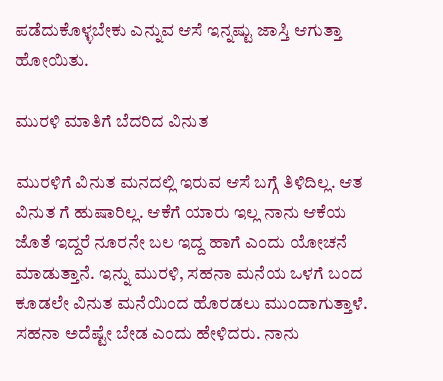ಪಡೆದುಕೊಳ್ಳಬೇಕು ಎನ್ನುವ ಆಸೆ ಇನ್ನಷ್ಟು ಜಾಸ್ತಿ ಆಗುತ್ತಾ ಹೋಯಿತು.

ಮುರಳಿ ಮಾತಿಗೆ ಬೆದರಿದ ವಿನುತ

ಮುರಳಿಗೆ ವಿನುತ ಮನದಲ್ಲಿ ಇರುವ ಆಸೆ ಬಗ್ಗೆ ತಿಳಿದಿಲ್ಲ. ಆತ ವಿನುತ ಗೆ ಹುಷಾರಿಲ್ಲ. ಆಕೆಗೆ ಯಾರು ಇಲ್ಲ ನಾನು ಆಕೆಯ ಜೊತೆ ಇದ್ದರೆ ನೂರನೇ ಬಲ ಇದ್ದ ಹಾಗೆ ಎಂದು ಯೋಚನೆ ಮಾಡುತ್ತಾನೆ. ಇನ್ನು ಮುರಳಿ, ಸಹನಾ ಮನೆಯ ಒಳಗೆ ಬಂದ ಕೂಡಲೇ ವಿನುತ ಮನೆಯಿಂದ ಹೊರಡಲು ಮುಂದಾಗುತ್ತಾಳೆ. ಸಹನಾ ಅದೆಷ್ಟೇ ಬೇಡ ಎಂದು ಹೇಳಿದರು. ನಾನು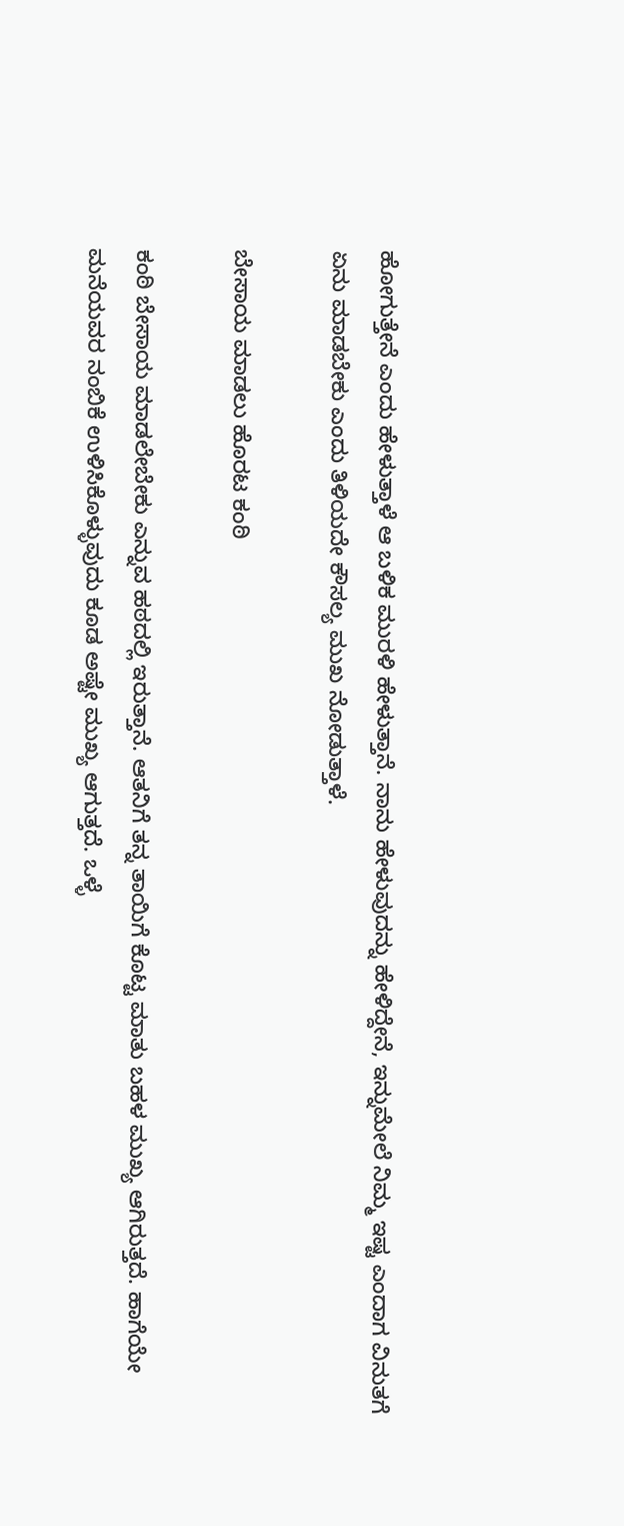ಹೋಗುತ್ತೇನೆ ಎಂದು ಹೇಳುತ್ತಾಳೆ ಆ ಬಳಿಕ ಮುರಳಿ ಹೇಳುತ್ತಾನೆ. ನಾನು ಹೇಳುವುದನ್ನು ಹೇಳಿದ್ದೇನೆ, ಇನ್ನುಮೇಲೆ ನಿಮ್ಮ ಇಷ್ಟ ಎಂದಾಗ ವಿನುತಗೆ ಏನು ಮಾಡಬೇಕು ಎಂದು ತಿಳಿಯದೇ ಕೌಸಲ್ಯ ಮುಖ ನೋಡುತ್ತಾಳೆ.

ಬೇಸಾಯ ಮಾಡಲು ಹೊರಟ ಕಂಠಿ

ಕಂಠಿ ಬೇಸಾಯ ಮಾಡಲೇಬೇಕು ಎನ್ನುವ ಹಠದಲ್ಲಿ ಇರುತ್ತಾನೆ. ಆತನಿಗೆ ತನ್ನ ತಾಯಿಗೆ ಕೊಟ್ಟ ಮಾತು ಬಹಳ ಮುಖ್ಯ ಆಗಿರುತ್ತದೆ. ಹಾಗೆಯೇ ಮನೆಯವರ ನಂಬಿಕೆ ಉಳಿಸಿಕೊಳ್ಳುವುದು ಕೂಡ ಅಷ್ಟೇ ಮುಖ್ಯ ಆಗುತ್ತದೆ. ಒಳ್ಳೆ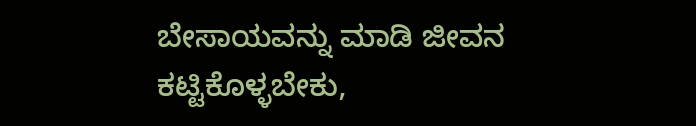ಬೇಸಾಯವನ್ನು ಮಾಡಿ ಜೀವನ ಕಟ್ಟಿಕೊಳ್ಳಬೇಕು,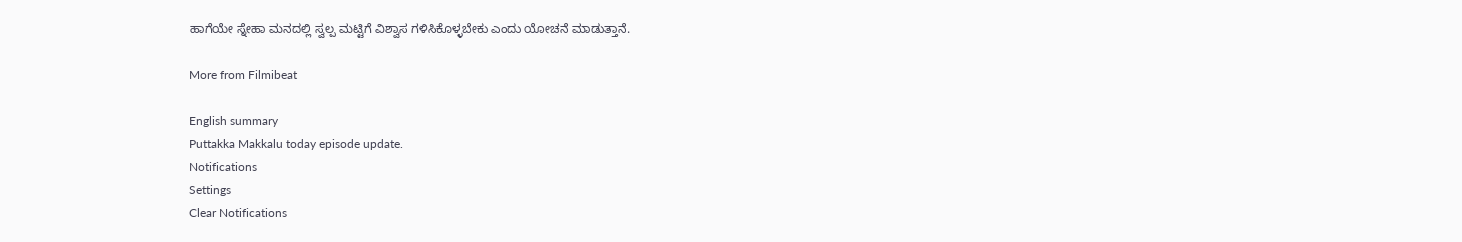ಹಾಗೆಯೇ ಸ್ನೇಹಾ ಮನದಲ್ಲಿ ಸ್ವಲ್ಪ ಮಟ್ಟಿಗೆ ವಿಶ್ವಾಸ ಗಳಿಸಿಕೊಳ್ಳಬೇಕು ಎಂದು ಯೋಚನೆ ಮಾಡುತ್ತಾನೆ.

More from Filmibeat

English summary
Puttakka Makkalu today episode update.
Notifications
Settings
Clear Notifications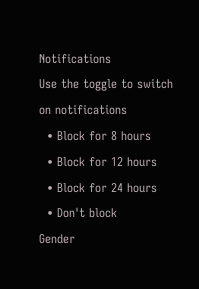Notifications
Use the toggle to switch on notifications
  • Block for 8 hours
  • Block for 12 hours
  • Block for 24 hours
  • Don't block
Gender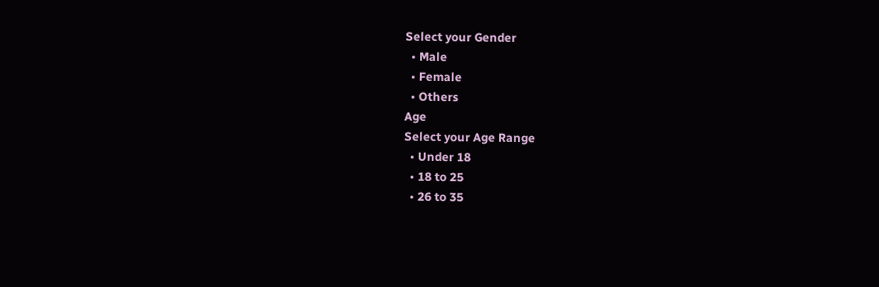Select your Gender
  • Male
  • Female
  • Others
Age
Select your Age Range
  • Under 18
  • 18 to 25
  • 26 to 35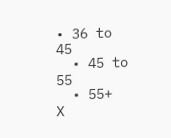• 36 to 45
  • 45 to 55
  • 55+
X